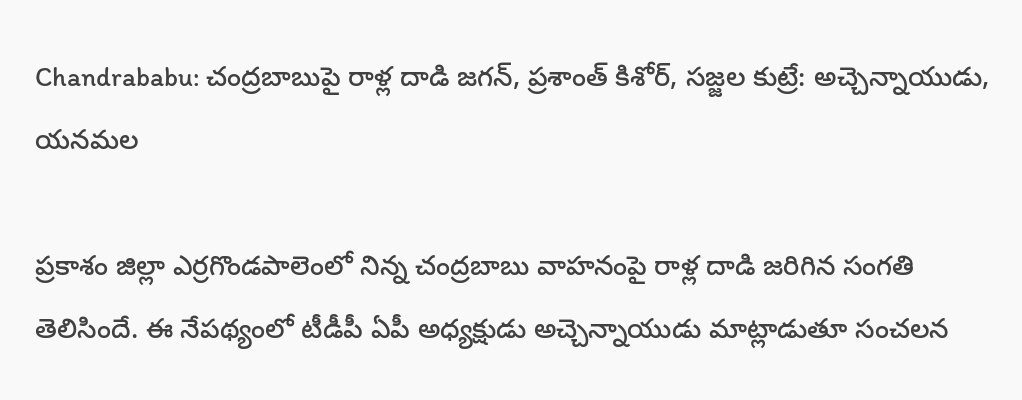Chandrababu: చంద్రబాబుపై రాళ్ల దాడి జగన్, ప్రశాంత్ కిశోర్, సజ్జల కుట్రే: అచ్చెన్నాయుడు, యనమల

ప్రకాశం జిల్లా ఎర్రగొండపాలెంలో నిన్న చంద్రబాబు వాహనంపై రాళ్ల దాడి జరిగిన సంగతి తెలిసిందే. ఈ నేపథ్యంలో టీడీపీ ఏపీ అధ్యక్షుడు అచ్చెన్నాయుడు మాట్లాడుతూ సంచలన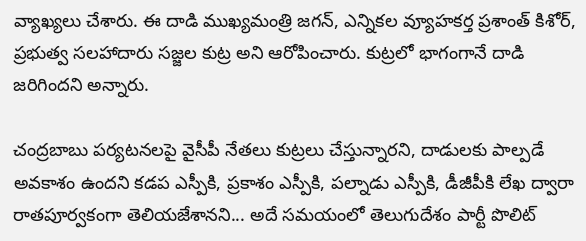వ్యాఖ్యలు చేశారు. ఈ దాడి ముఖ్యమంత్రి జగన్, ఎన్నికల వ్యూహకర్త ప్రశాంత్ కిశోర్, ప్రభుత్వ సలహాదారు సజ్జల కుట్ర అని ఆరోపించారు. కుట్రలో భాగంగానే దాడి జరిగిందని అన్నారు.

చంద్రబాబు పర్యటనలపై వైసీపీ నేతలు కుట్రలు చేస్తున్నారని, దాడులకు పాల్పడే అవకాశం ఉందని కడప ఎస్పీకి, ప్రకాశం ఎస్పీకి, పల్నాడు ఎస్పీకి, డీజీపీకి లేఖ ద్వారా రాతపూర్వకంగా తెలియజేశానని... అదే సమయంలో తెలుగుదేశం పార్టీ పొలిట్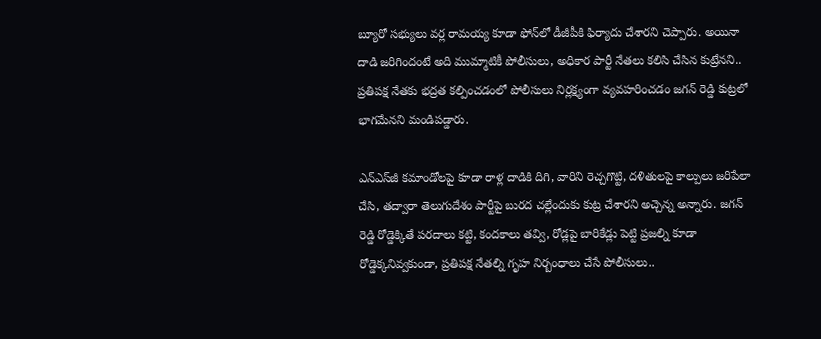బ్యూరో సభ్యులు వర్ల రామయ్య కూడా ఫోన్‌లో డీజీపీకి ఫిర్యాదు చేశారని చెప్పారు. అయినా దాడి జరిగిందంటే అది ముమ్మాటికీ పోలీసులు, అధికార పార్టీ నేతలు కలిసి చేసిన కుట్రేనని.. ప్రతిపక్ష నేతకు భద్రత కల్పించడంలో పోలీసులు నిర్లక్ష్యంగా వ్యవహరించడం జగన్ రెడ్డి కుట్రలో భాగమేనని మండిపడ్డారు.

ఎన్ఎస్‌జీ కమాండోలపై కూడా రాళ్ల దాడికి దిగి, వారిని రెచ్చగొట్టి, దళితులపై కాల్పులు జరిపేలా చేసి, తద్వారా తెలుగుదేశం పార్టీపై బురద చల్లేందుకు కుట్ర చేశారని అచ్చెన్న అన్నారు. జగన్ రెడ్డి రోడ్డెక్కితే పరదాలు కట్టి, కందకాలు తవ్వి, రోడ్లపై బారికేడ్లు పెట్టి ప్రజల్ని కూడా రోడ్డెక్కనివ్వకుండా, ప్రతిపక్ష నేతల్ని గృహ నిర్బంధాలు చేసే పోలీసులు..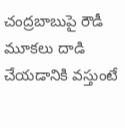చంద్రబాబుపై రౌడీ మూకలు దాడి చేయడానికి వస్తుంటే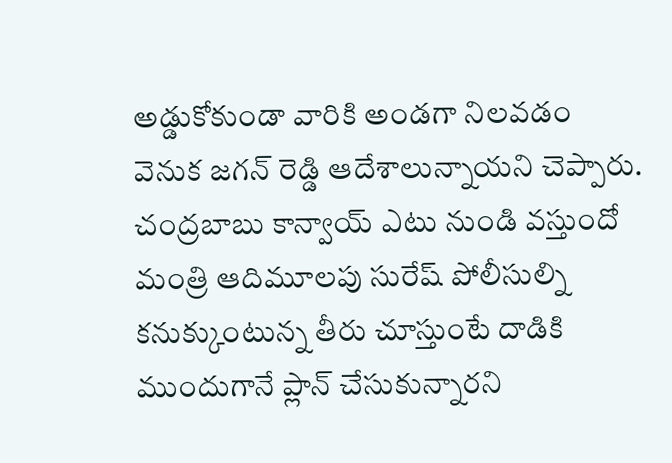అడ్డుకోకుండా వారికి అండగా నిలవడం వెనుక జగన్ రెడ్డి ఆదేశాలున్నాయని చెప్పారు. చంద్రబాబు కాన్వాయ్ ఎటు నుండి వస్తుందో మంత్రి ఆదిమూలపు సురేష్ పోలీసుల్ని కనుక్కుంటున్న తీరు చూస్తుంటే దాడికి ముందుగానే ప్లాన్ చేసుకున్నారని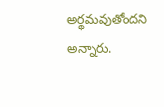అర్థమవుతోందని అన్నారు.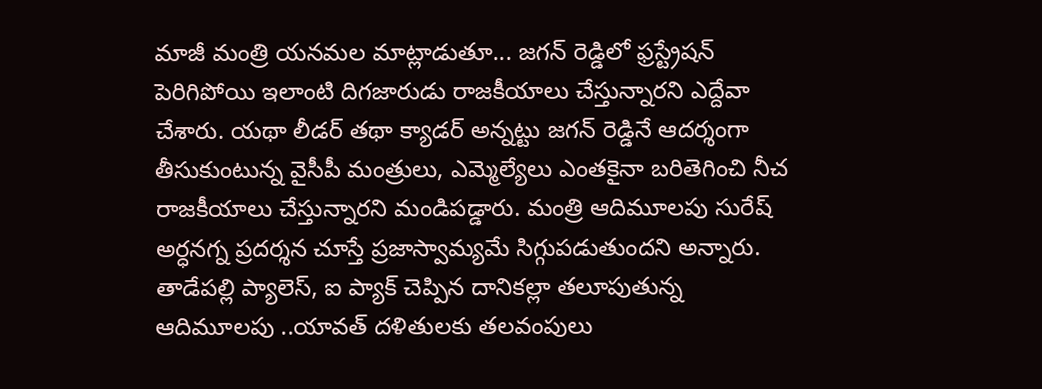మాజీ మంత్రి యనమల మాట్లాడుతూ... జగన్ రెడ్డిలో ఫ్రస్ట్రేషన్ పెరిగిపోయి ఇలాంటి దిగజారుడు రాజకీయాలు చేస్తున్నారని ఎద్దేవా చేశారు. యథా లీడర్ తథా క్యాడర్ అన్నట్టు జగన్ రెడ్డినే ఆదర్శంగా తీసుకుంటున్న వైసీపీ మంత్రులు, ఎమ్మెల్యేలు ఎంతకైనా బరితెగించి నీచ రాజకీయాలు చేస్తున్నారని మండిపడ్డారు. మంత్రి ఆదిమూలపు సురేష్ అర్ధనగ్న ప్రదర్శన చూస్తే ప్రజాస్వామ్యమే సిగ్గుపడుతుందని అన్నారు. తాడేపల్లి ప్యాలెస్, ఐ ప్యాక్ చెప్పిన దానికల్లా తలూపుతున్న ఆదిమూలపు ..యావత్ దళితులకు తలవంపులు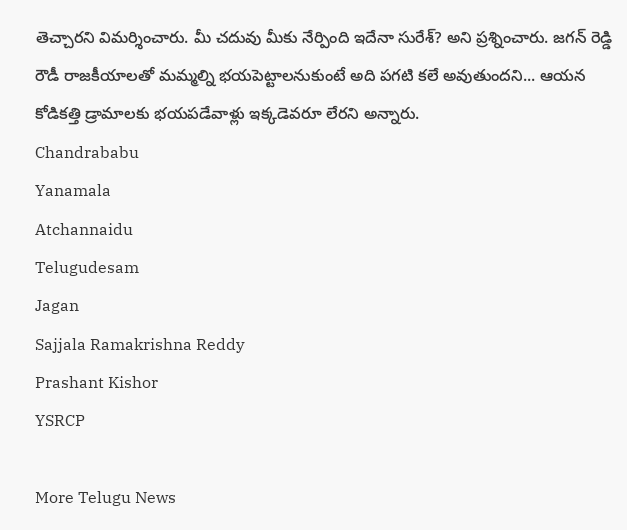తెచ్చారని విమర్శించారు. మీ చదువు మీకు నేర్పింది ఇదేనా సురేశ్? అని ప్రశ్నించారు. జగన్ రెడ్డి రౌడీ రాజకీయాలతో మమ్మల్ని భయపెట్టాలనుకుంటే అది పగటి కలే అవుతుందని... ఆయన కోడికత్తి డ్రామాలకు భయపడేవాళ్లు ఇక్కడెవరూ లేరని అన్నారు.
Chandrababu
Yanamala
Atchannaidu
Telugudesam
Jagan
Sajjala Ramakrishna Reddy
Prashant Kishor
YSRCP

More Telugu News